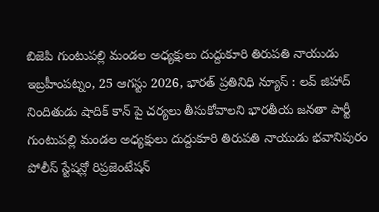బిజెపి గుంటుపల్లి మండల అధ్యక్షులు దుద్దుకూరి తిరుపతి నాయుడు
ఇబ్రహీంపట్నం, 25 ఆగస్టు 2026, భారత్ ప్రతినిధి న్యూస్ : లవ్ జిహాద్ నిందితుడు షాదిక్ కాన్ పై చర్యలు తీసుకోవాలని భారతీయ జనతా పార్టీ గుంటుపల్లి మండల అధ్యక్షులు దుద్దుకూరి తిరుపతి నాయుడు భవానిపురం పోలీస్ స్టేషన్లో రిప్రజెంటేషన్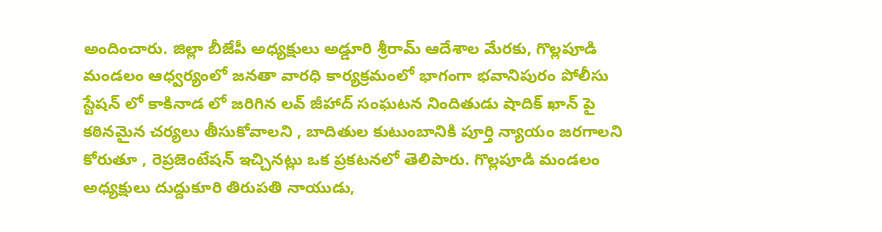అందించారు. జిల్లా బీజేపీ అధ్యక్షులు అడ్డూరి శ్రీరామ్ ఆదేశాల మేరకు, గొల్లపూడి మండలం ఆధ్వర్యంలో జనతా వారధి కార్యక్రమంలో భాగంగా భవానిపురం పోలీసు స్టేషన్ లో కాకినాడ లో జరిగిన లవ్ జీహాద్ సంఘటన నిందితుడు షాదిక్ ఖాన్ పై కఠినమైన చర్యలు తీసుకోవాలని , బాదితుల కుటుంబానికి పూర్తి న్యాయం జరగాలని కోరుతూ , రెప్రజెంటేషన్ ఇచ్చినట్లు ఒక ప్రకటనలో తెలిపారు. గొల్లపూడి మండలం అధ్యక్షులు దుద్దుకూరి తిరుపతి నాయుడు,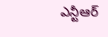ఎన్టీఆర్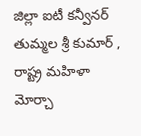జిల్లా ఐటీ కన్వీనర్ తుమ్మల శ్రీ కుమార్ , రాష్ట్ర మహిళా మోర్చా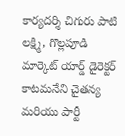కార్యదర్శి చిగురు పాటి లక్ష్మి, గొల్లపూడి మార్కెట్ యార్డ్ డైరెక్టర్ కాటమనేని చైతన్య మరియు పార్టీ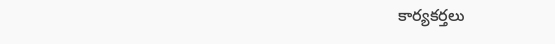కార్యకర్తలు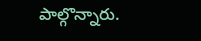పాల్గొన్నారు.